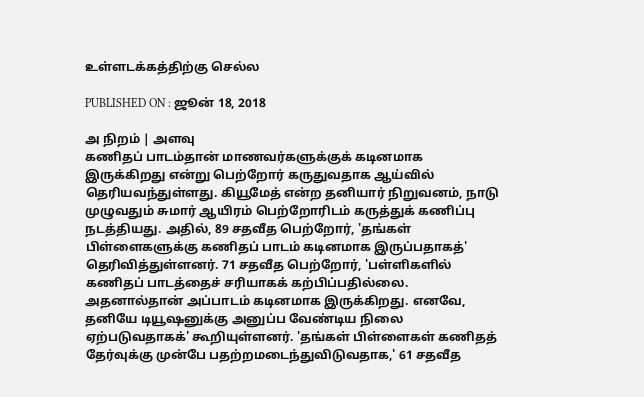உள்ளடக்கத்திற்கு செல்ல

PUBLISHED ON : ஜூன் 18, 2018

அ நிறம் | அளவு
கணிதப் பாடம்தான் மாணவர்களுக்குக் கடினமாக இருக்கிறது என்று பெற்றோர் கருதுவதாக ஆய்வில் தெரியவந்துள்ளது. கியூமேத் என்ற தனியார் நிறுவனம், நாடு முழுவதும் சுமார் ஆயிரம் பெற்றோரிடம் கருத்துக் கணிப்பு நடத்தியது. அதில், 89 சதவீத பெற்றோர், 'தங்கள் பிள்ளைகளுக்கு கணிதப் பாடம் கடினமாக இருப்பதாகத்' தெரிவித்துள்ளனர். 71 சதவீத பெற்றோர், 'பள்ளிகளில் கணிதப் பாடத்தைச் சரியாகக் கற்பிப்பதில்லை. அதனால்தான் அப்பாடம் கடினமாக இருக்கிறது. எனவே, தனியே டியூஷனுக்கு அனுப்ப வேண்டிய நிலை ஏற்படுவதாகக்' கூறியுள்ளனர். 'தங்கள் பிள்ளைகள் கணிதத் தேர்வுக்கு முன்பே பதற்றமடைந்துவிடுவதாக,' 61 சதவீத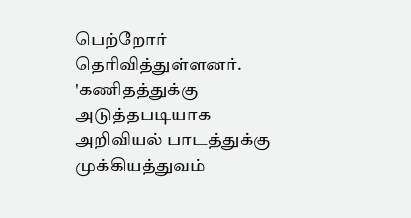பெற்றோர் தெரிவித்துள்ளனர். 'கணிதத்துக்கு அடுத்தபடியாக அறிவியல் பாடத்துக்கு முக்கியத்துவம்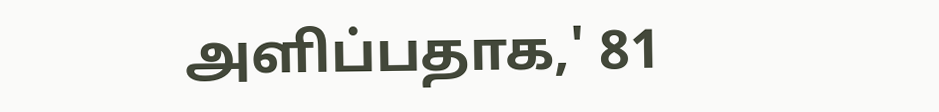அளிப்பதாக,' 81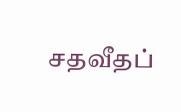சதவீதப்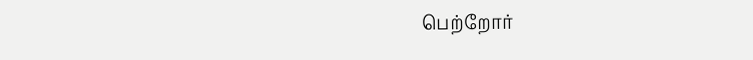பெற்றோர்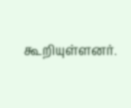கூறியுள்ளனர்.